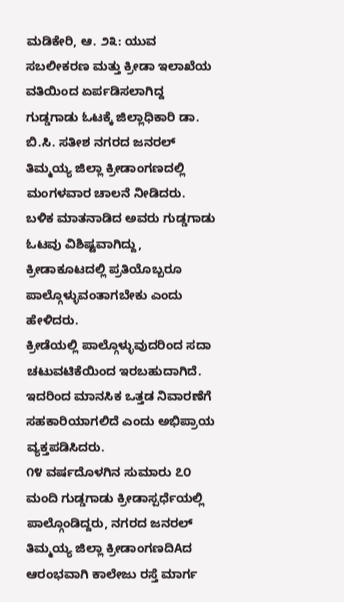ಮಡಿಕೇರಿ, ಆ. ೨೩: ಯುವ ಸಬಲೀಕರಣ ಮತ್ತು ಕ್ರೀಡಾ ಇಲಾಖೆಯ ವತಿಯಿಂದ ಏರ್ಪಡಿಸಲಾಗಿದ್ದ ಗುಡ್ಡಗಾಡು ಓಟಕ್ಕೆ ಜಿಲ್ಲಾಧಿಕಾರಿ ಡಾ. ಬಿ.ಸಿ. ಸತೀಶ ನಗರದ ಜನರಲ್ ತಿಮ್ಮಯ್ಯ ಜಿಲ್ಲಾ ಕ್ರೀಡಾಂಗಣದಲ್ಲಿ ಮಂಗಳವಾರ ಚಾಲನೆ ನೀಡಿದರು.
ಬಳಿಕ ಮಾತನಾಡಿದ ಅವರು ಗುಡ್ಡಗಾಡು ಓಟವು ವಿಶಿಷ್ಟವಾಗಿದ್ದು, ಕ್ರೀಡಾಕೂಟದಲ್ಲಿ ಪ್ರತಿಯೊಬ್ಬರೂ ಪಾಲ್ಗೊಳ್ಳುವಂತಾಗಬೇಕು ಎಂದು ಹೇಳಿದರು.
ಕ್ರೀಡೆಯಲ್ಲಿ ಪಾಲ್ಗೊಳ್ಳುವುದರಿಂದ ಸದಾ ಚಟುವಟಿಕೆಯಿಂದ ಇರಬಹುದಾಗಿದೆ. ಇದರಿಂದ ಮಾನಸಿಕ ಒತ್ತಡ ನಿವಾರಣೆಗೆ ಸಹಕಾರಿಯಾಗಲಿದೆ ಎಂದು ಅಭಿಪ್ರಾಯ ವ್ಯಕ್ತಪಡಿಸಿದರು.
೧೪ ವರ್ಷದೊಳಗಿನ ಸುಮಾರು ೭೦ ಮಂದಿ ಗುಡ್ಡಗಾಡು ಕ್ರೀಡಾಸ್ಪರ್ಧೆಯಲ್ಲಿ ಪಾಲ್ಗೊಂಡಿದ್ದರು, ನಗರದ ಜನರಲ್ ತಿಮ್ಮಯ್ಯ ಜಿಲ್ಲಾ ಕ್ರೀಡಾಂಗಣದಿAದ ಆರಂಭವಾಗಿ ಕಾಲೇಜು ರಸ್ತೆ ಮಾರ್ಗ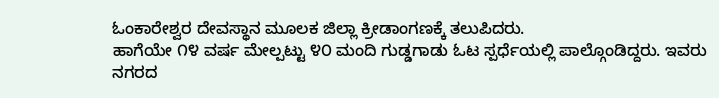ಓಂಕಾರೇಶ್ವರ ದೇವಸ್ಥಾನ ಮೂಲಕ ಜಿಲ್ಲಾ ಕ್ರೀಡಾಂಗಣಕ್ಕೆ ತಲುಪಿದರು.
ಹಾಗೆಯೇ ೧೪ ವರ್ಷ ಮೇಲ್ಪಟ್ಟು ೪೦ ಮಂದಿ ಗುಡ್ಡಗಾಡು ಓಟ ಸ್ಪರ್ಧೆಯಲ್ಲಿ ಪಾಲ್ಗೊಂಡಿದ್ದರು. ಇವರು ನಗರದ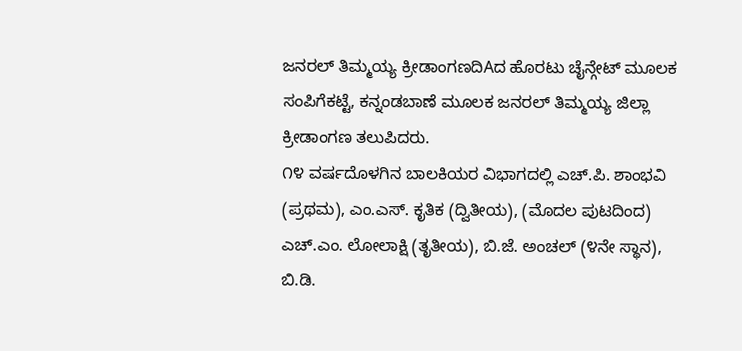ಜನರಲ್ ತಿಮ್ಮಯ್ಯ ಕ್ರೀಡಾಂಗಣದಿAದ ಹೊರಟು ಚೈನ್ಗೇಟ್ ಮೂಲಕ ಸಂಪಿಗೆಕಟ್ಟೆ, ಕನ್ನಂಡಬಾಣೆ ಮೂಲಕ ಜನರಲ್ ತಿಮ್ಮಯ್ಯ ಜಿಲ್ಲಾ ಕ್ರೀಡಾಂಗಣ ತಲುಪಿದರು.
೧೪ ವರ್ಷದೊಳಗಿನ ಬಾಲಕಿಯರ ವಿಭಾಗದಲ್ಲಿ ಎಚ್.ಪಿ. ಶಾಂಭವಿ (ಪ್ರಥಮ), ಎಂ.ಎಸ್. ಕೃತಿಕ (ದ್ವಿತೀಯ), (ಮೊದಲ ಪುಟದಿಂದ) ಎಚ್.ಎಂ. ಲೋಲಾಕ್ಷಿ (ತೃತೀಯ), ಬಿ.ಜೆ. ಅಂಚಲ್ (೪ನೇ ಸ್ಥಾನ), ಬಿ.ಡಿ.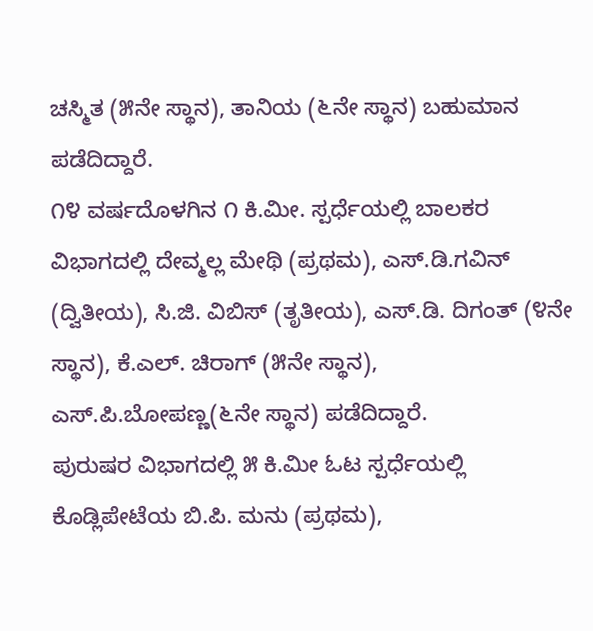ಚಸ್ಮಿತ (೫ನೇ ಸ್ಥಾನ), ತಾನಿಯ (೬ನೇ ಸ್ಥಾನ) ಬಹುಮಾನ ಪಡೆದಿದ್ದಾರೆ.
೧೪ ವರ್ಷದೊಳಗಿನ ೧ ಕಿ.ಮೀ. ಸ್ಪರ್ಧೆಯಲ್ಲಿ ಬಾಲಕರ ವಿಭಾಗದಲ್ಲಿ ದೇವ್ಮಲ್ಲ ಮೇಥಿ (ಪ್ರಥಮ), ಎಸ್.ಡಿ.ಗವಿನ್ (ದ್ವಿತೀಯ), ಸಿ.ಜಿ. ವಿಬಿಸ್ (ತೃತೀಯ), ಎಸ್.ಡಿ. ದಿಗಂತ್ (೪ನೇ ಸ್ಥಾನ), ಕೆ.ಎಲ್. ಚಿರಾಗ್ (೫ನೇ ಸ್ಥಾನ), ಎಸ್.ಪಿ.ಬೋಪಣ್ಣ(೬ನೇ ಸ್ಥಾನ) ಪಡೆದಿದ್ದಾರೆ.
ಪುರುಷರ ವಿಭಾಗದಲ್ಲಿ ೫ ಕಿ.ಮೀ ಓಟ ಸ್ಪರ್ಧೆಯಲ್ಲಿ ಕೊಡ್ಲಿಪೇಟೆಯ ಬಿ.ಪಿ. ಮನು (ಪ್ರಥಮ),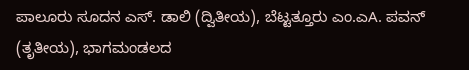ಪಾಲೂರು ಸೂದನ ಎಸ್. ಡಾಲಿ (ದ್ವಿತೀಯ), ಬೆಟ್ಟತ್ತೂರು ಎಂ.ಎA. ಪವನ್ (ತೃತೀಯ), ಭಾಗಮಂಡಲದ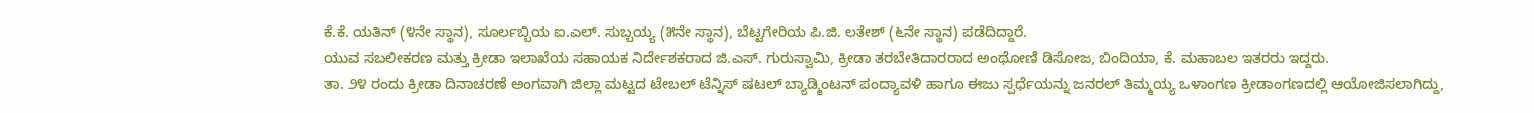ಕೆ.ಕೆ. ಯತಿನ್ (೪ನೇ ಸ್ಥಾನ), ಸೂರ್ಲಬ್ಬಿಯ ಐ.ಎಲ್. ಸುಬ್ಬಯ್ಯ (೫ನೇ ಸ್ಥಾನ), ಬೆಟ್ಟಗೇರಿಯ ಪಿ.ಜಿ. ಲತೇಶ್ (೬ನೇ ಸ್ಥಾನ) ಪಡೆದಿದ್ದಾರೆ.
ಯುವ ಸಬಲೀಕರಣ ಮತ್ತು ಕ್ರೀಡಾ ಇಲಾಖೆಯ ಸಹಾಯಕ ನಿರ್ದೇಶಕರಾದ ಜಿ.ಎಸ್. ಗುರುಸ್ವಾಮಿ, ಕ್ರೀಡಾ ತರಬೇತಿದಾರರಾದ ಅಂಥೋಣಿ ಡಿಸೋಜ, ಬಿಂದಿಯಾ, ಕೆ. ಮಹಾಬಲ ಇತರರು ಇದ್ದರು.
ತಾ. ೨೪ ರಂದು ಕ್ರೀಡಾ ದಿನಾಚರಣೆ ಅಂಗವಾಗಿ ಜಿಲ್ಲಾ ಮಟ್ಟದ ಟೇಬಲ್ ಟೆನ್ನಿಸ್ ಷಟಲ್ ಬ್ಯಾಡ್ಮಿಂಟನ್ ಪಂದ್ಯಾವಳಿ ಹಾಗೂ ಈಜು ಸ್ಪರ್ಧೆಯನ್ನು ಜನರಲ್ ತಿಮ್ಮಯ್ಯ ಒಳಾಂಗಣ ಕ್ರೀಡಾಂಗಣದಲ್ಲಿ ಆಯೋಜಿಸಲಾಗಿದ್ದು,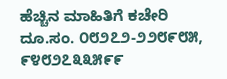ಹೆಚ್ಚಿನ ಮಾಹಿತಿಗೆ ಕಚೇರಿ ದೂ.ಸಂ. ೦೮೨೭೨-೨೨೮೯೮೫, ೯೪೮೨೭೩೩೫೯೯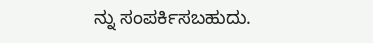ನ್ನು ಸಂಪರ್ಕಿಸಬಹುದು.